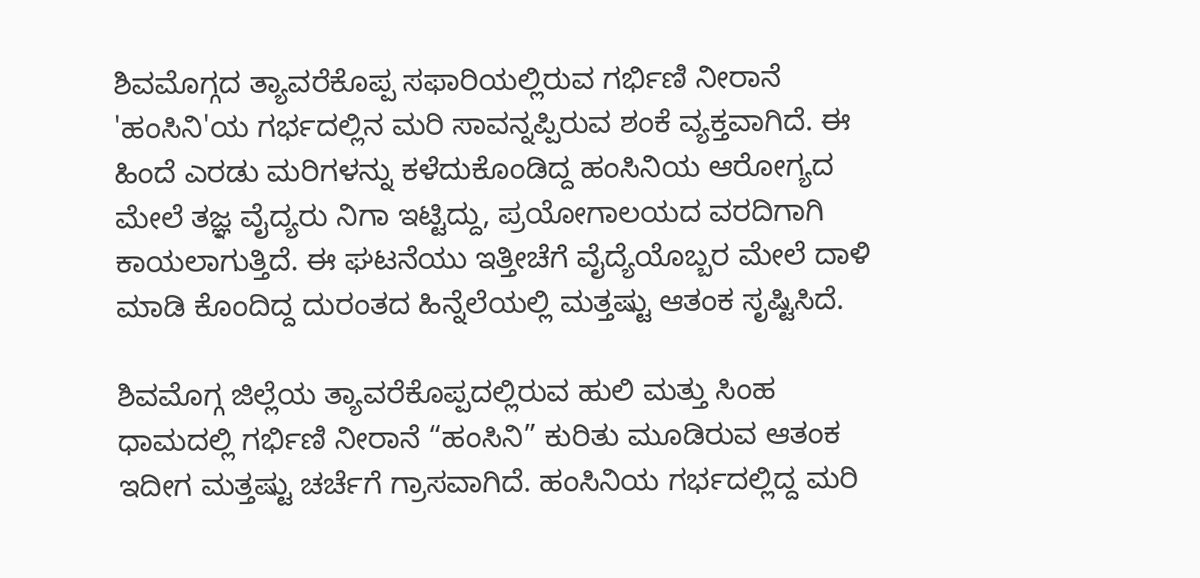ಶಿವಮೊಗ್ಗದ ತ್ಯಾವರೆಕೊಪ್ಪ ಸಫಾರಿಯಲ್ಲಿರುವ ಗರ್ಭಿಣಿ ನೀರಾನೆ 'ಹಂಸಿನಿ'ಯ ಗರ್ಭದಲ್ಲಿನ ಮರಿ ಸಾವನ್ನಪ್ಪಿರುವ ಶಂಕೆ ವ್ಯಕ್ತವಾಗಿದೆ. ಈ ಹಿಂದೆ ಎರಡು ಮರಿಗಳನ್ನು ಕಳೆದುಕೊಂಡಿದ್ದ ಹಂಸಿನಿಯ ಆರೋಗ್ಯದ ಮೇಲೆ ತಜ್ಞ ವೈದ್ಯರು ನಿಗಾ ಇಟ್ಟಿದ್ದು, ಪ್ರಯೋಗಾಲಯದ ವರದಿಗಾಗಿ ಕಾಯಲಾಗುತ್ತಿದೆ. ಈ ಘಟನೆಯು ಇತ್ತೀಚೆಗೆ ವೈದ್ಯೆಯೊಬ್ಬರ ಮೇಲೆ ದಾಳಿ ಮಾಡಿ ಕೊಂದಿದ್ದ ದುರಂತದ ಹಿನ್ನೆಲೆಯಲ್ಲಿ ಮತ್ತಷ್ಟು ಆತಂಕ ಸೃಷ್ಟಿಸಿದೆ.

ಶಿವಮೊಗ್ಗ ಜಿಲ್ಲೆಯ ತ್ಯಾವರೆಕೊಪ್ಪದಲ್ಲಿರುವ ಹುಲಿ ಮತ್ತು ಸಿಂಹ ಧಾಮದಲ್ಲಿ ಗರ್ಭಿಣಿ ನೀರಾನೆ “ಹಂಸಿನಿ” ಕುರಿತು ಮೂಡಿರುವ ಆತಂಕ ಇದೀಗ ಮತ್ತಷ್ಟು ಚರ್ಚೆಗೆ ಗ್ರಾಸವಾಗಿದೆ. ಹಂಸಿನಿಯ ಗರ್ಭದಲ್ಲಿದ್ದ ಮರಿ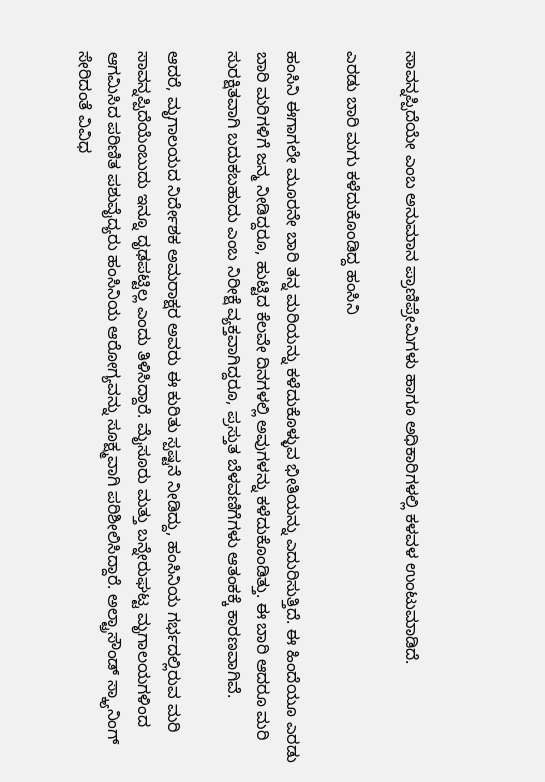ಸಾವನ್ನಪ್ಪಿದೆಯೇ ಎಂಬ ಅನುಮಾನ ಪ್ರಾಣಿಪ್ರೇಮಿಗಳು ಹಾಗೂ ಅಧಿಕಾರಿಗಳಲ್ಲಿ ಕಳವಳ ಉಂಟುಮಾಡಿದೆ.

ಎರಡು ಬಾರಿ ಮಗು ಕಳೆದುಕೊಂಡಿದ್ದ ಹಂಸಿನಿ

ಹಂಸಿನಿ ಈಗಾಗಲೇ ಮೂರನೇ ಬಾರಿ ತನ್ನ ಮರಿಯನ್ನು ಕಳೆದುಕೊಳ್ಳುವ ಭೀತಿಯನ್ನು ಎದುರಿಸುತ್ತಿದೆ. ಈ ಹಿಂದೆಯೂ ಎರಡು ಬಾರಿ ಮರಿಗಳಿಗೆ ಜನ್ಮ ನೀಡಿದ್ದರೂ, ಹುಟ್ಟಿದ ಕೆಲವೇ ದಿನಗಳಲ್ಲಿ ಅವುಗಳನ್ನು ಕಳೆದುಕೊಂಡಿತ್ತು. ಈ ಬಾರಿ ಆದರೂ ಮರಿ ಸುರಕ್ಷಿತವಾಗಿ ಬದುಕಬಹುದು ಎಂಬ ನಿರೀಕ್ಷೆ ವ್ಯಕ್ತವಾಗಿದ್ದರೂ, ಪ್ರಸ್ತುತ ಬೆಳವಣಿಗೆಗಳು ಆತಂಕಕ್ಕೆ ಕಾರಣವಾಗಿವೆ.

ಆದರೆ, ಮೃಗಾಲಯದ ನಿರ್ದೇಶಕ ಅಮರಾಕ್ಷರ ಅವರು ಈ ಕುರಿತು ಸ್ಪಷ್ಟನೆ ನೀಡಿದ್ದು, ಹಂಸಿನಿಯ ಗರ್ಭದಲ್ಲಿರುವ ಮರಿ ಸಾವನ್ನಪ್ಪಿದೆಯೆಂಬುದು ಇನ್ನೂ ದೃಢಪಟ್ಟಿಲ್ಲ ಎಂದು ತಿಳಿಸಿದ್ದಾರೆ. ಮೈಸೂರು ಮತ್ತು ಬನ್ನೇರುಘಟ್ಟ ಮೃಗಾಲಯಗಳಿಂದ ಆಗಮಿಸಿದ ಪರಿಣಿತ ಪಶುವೈದ್ಯರು ಹಂಸಿನಿಯ ಆರೋಗ್ಯವನ್ನು ಸೂಕ್ಷ್ಮವಾಗಿ ಪರಿಶೀಲಿಸಿದ್ದಾರೆ. ಅಲ್ಟ್ರಾಸೌಂಡ್ ಸ್ಕ್ಯಾನಿಂಗ್ ಸೇರಿದಂತೆ ವಿವಿಧ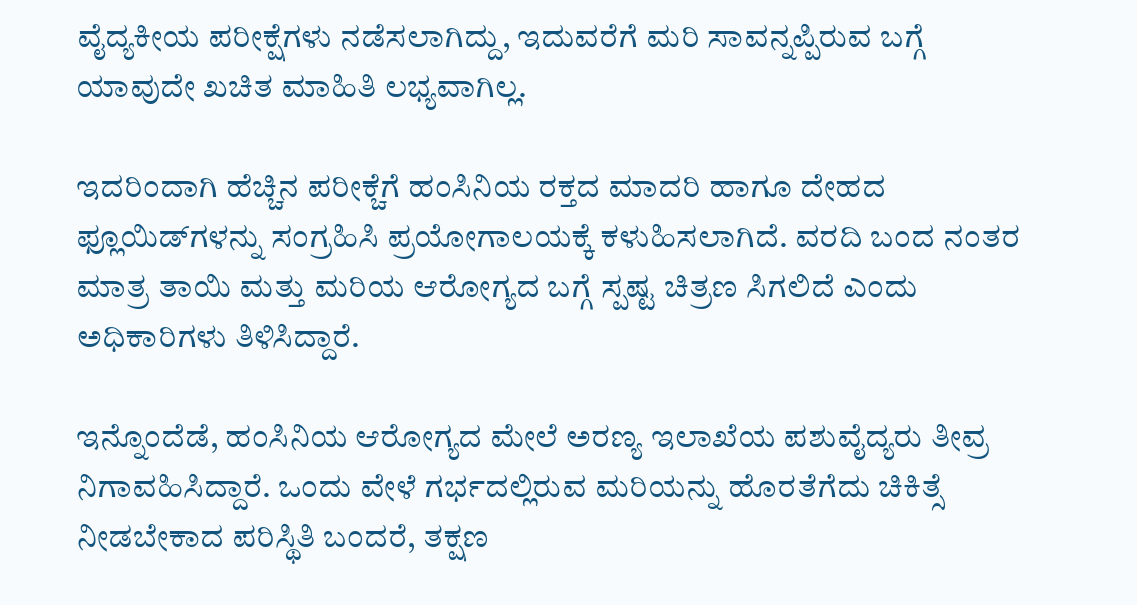ವೈದ್ಯಕೀಯ ಪರೀಕ್ಷೆಗಳು ನಡೆಸಲಾಗಿದ್ದು, ಇದುವರೆಗೆ ಮರಿ ಸಾವನ್ನಪ್ಪಿರುವ ಬಗ್ಗೆ ಯಾವುದೇ ಖಚಿತ ಮಾಹಿತಿ ಲಭ್ಯವಾಗಿಲ್ಲ.

ಇದರಿಂದಾಗಿ ಹೆಚ್ಚಿನ ಪರೀಕ್ಚೆಗೆ ಹಂಸಿನಿಯ ರಕ್ತದ ಮಾದರಿ ಹಾಗೂ ದೇಹದ ಫ್ಲೂಯಿಡ್‌ಗಳನ್ನು ಸಂಗ್ರಹಿಸಿ ಪ್ರಯೋಗಾಲಯಕ್ಕೆ ಕಳುಹಿಸಲಾಗಿದೆ. ವರದಿ ಬಂದ ನಂತರ ಮಾತ್ರ ತಾಯಿ ಮತ್ತು ಮರಿಯ ಆರೋಗ್ಯದ ಬಗ್ಗೆ ಸ್ಪಷ್ಟ ಚಿತ್ರಣ ಸಿಗಲಿದೆ ಎಂದು ಅಧಿಕಾರಿಗಳು ತಿಳಿಸಿದ್ದಾರೆ.

ಇನ್ನೊಂದೆಡೆ, ಹಂಸಿನಿಯ ಆರೋಗ್ಯದ ಮೇಲೆ ಅರಣ್ಯ ಇಲಾಖೆಯ ಪಶುವೈದ್ಯರು ತೀವ್ರ ನಿಗಾವಹಿಸಿದ್ದಾರೆ. ಒಂದು ವೇಳೆ ಗರ್ಭದಲ್ಲಿರುವ ಮರಿಯನ್ನು ಹೊರತೆಗೆದು ಚಿಕಿತ್ಸೆ ನೀಡಬೇಕಾದ ಪರಿಸ್ಥಿತಿ ಬಂದರೆ, ತಕ್ಷಣ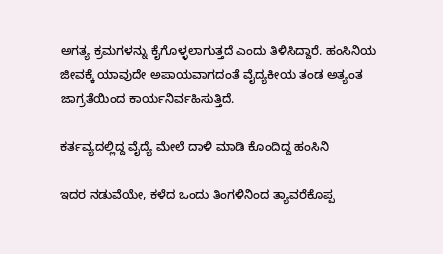ಅಗತ್ಯ ಕ್ರಮಗಳನ್ನು ಕೈಗೊಳ್ಳಲಾಗುತ್ತದೆ ಎಂದು ತಿಳಿಸಿದ್ದಾರೆ. ಹಂಸಿನಿಯ ಜೀವಕ್ಕೆ ಯಾವುದೇ ಅಪಾಯವಾಗದಂತೆ ವೈದ್ಯಕೀಯ ತಂಡ ಅತ್ಯಂತ ಜಾಗ್ರತೆಯಿಂದ ಕಾರ್ಯನಿರ್ವಹಿಸುತ್ತಿದೆ.

ಕರ್ತವ್ಯದಲ್ಲಿದ್ದ ವೈದ್ಯೆ ಮೇಲೆ ದಾಳಿ ಮಾಡಿ ಕೊಂದಿದ್ದ ಹಂಸಿನಿ

ಇದರ ನಡುವೆಯೇ, ಕಳೆದ ಒಂದು ತಿಂಗಳಿನಿಂದ ತ್ಯಾವರೆಕೊಪ್ಪ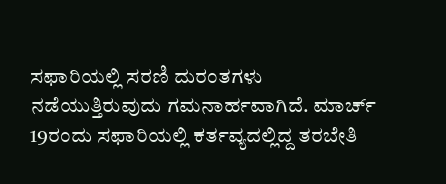ಸಫಾರಿಯಲ್ಲಿ ಸರಣಿ ದುರಂತಗಳು ನಡೆಯುತ್ತಿರುವುದು ಗಮನಾರ್ಹವಾಗಿದೆ. ಮಾರ್ಚ್ 19ರಂದು ಸಫಾರಿಯಲ್ಲಿ ಕರ್ತವ್ಯದಲ್ಲಿದ್ದ ತರಬೇತಿ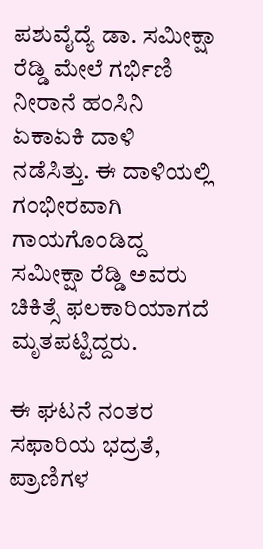ಪಶುವೈದ್ಯೆ ಡಾ. ಸಮೀಕ್ಷಾ ರೆಡ್ಡಿ ಮೇಲೆ ಗರ್ಭಿಣಿ ನೀರಾನೆ ಹಂಸಿನಿ ಏಕಾಏಕಿ ದಾಳಿ ನಡೆಸಿತ್ತು. ಈ ದಾಳಿಯಲ್ಲಿ ಗಂಭೀರವಾಗಿ ಗಾಯಗೊಂಡಿದ್ದ ಸಮೀಕ್ಷಾ ರೆಡ್ಡಿ ಅವರು ಚಿಕಿತ್ಸೆ ಫಲಕಾರಿಯಾಗದೆ ಮೃತಪಟ್ಟಿದ್ದರು.

ಈ ಘಟನೆ ನಂತರ ಸಫಾರಿಯ ಭದ್ರತೆ, ಪ್ರಾಣಿಗಳ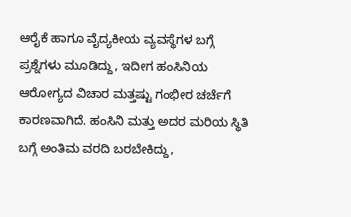ಆರೈಕೆ ಹಾಗೂ ವೈದ್ಯಕೀಯ ವ್ಯವಸ್ಥೆಗಳ ಬಗ್ಗೆ ಪ್ರಶ್ನೆಗಳು ಮೂಡಿದ್ದು, ಇದೀಗ ಹಂಸಿನಿಯ ಆರೋಗ್ಯದ ವಿಚಾರ ಮತ್ತಷ್ಟು ಗಂಭೀರ ಚರ್ಚೆಗೆ ಕಾರಣವಾಗಿದೆ. ಹಂಸಿನಿ ಮತ್ತು ಅದರ ಮರಿಯ ಸ್ಥಿತಿ ಬಗ್ಗೆ ಅಂತಿಮ ವರದಿ ಬರಬೇಕಿದ್ದು,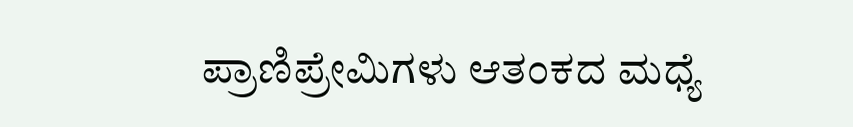ಪ್ರಾಣಿಪ್ರೇಮಿಗಳು ಆತಂಕದ ಮಧ್ಯೆ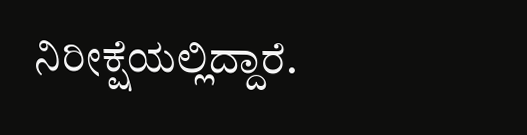ನಿರೀಕ್ಷೆಯಲ್ಲಿದ್ದಾರೆ.